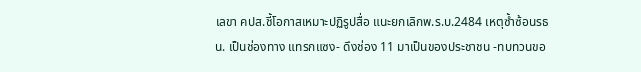เลขา คปส.ชี้โอกาสเหมาะปฏิรูปสื่อ แนะยกเลิกพ.ร.บ.2484 เหตุซ้ำซ้อนรธน. เป็นช่องทาง แทรกแซง- ดึงช่อง 11 มาเป็นของประชาชน -ทบทวนขอ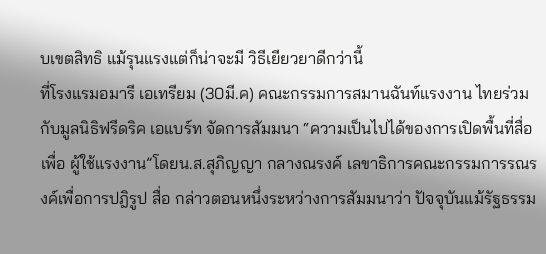บเขตสิทธิ แม้รุนแรงแต่ก็น่าจะมี วิธีเยียวยาดีกว่านี้
ที่โรงแรมอมารี เอเทรียม (30มี.ค) คณะกรรมการสมานฉันท์แรงงาน ไทยร่วมกับมูลนิธิฟรีดริค เอแบร์ท จัดการสัมมนา “ความเป็นไปได้ของการเปิดพื้นที่สื่อเพื่อ ผู้ใช้แรงงาน”โดยน.ส.สุภิญญา กลางณรงค์ เลขาธิการคณะกรรมการรณรงค์เพื่อการปฎิรูป สื่อ กล่าวตอนหนึ่งระหว่างการสัมมนาว่า ปัจจุบันแม้รัฐธรรม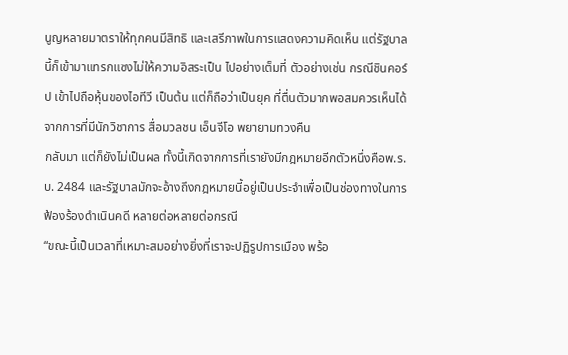นูญหลายมาตราให้ทุกคนมีสิทธิ และเสรีภาพในการแสดงความคิดเห็น แต่รัฐบาลนี้ก็เข้ามาแทรกแซงไม่ให้ความอิสระเป็น ไปอย่างเต็มที่ ตัวอย่างเช่น กรณีชินคอร์ป เข้าไปถือหุ้นของไอทีวี เป็นต้น แต่ก็ถือว่าเป็นยุค ที่ตื่นตัวมากพอสมควรเห็นได้จากการที่มีนักวิชาการ สื่อมวลชน เอ็นจีโอ พยายามทวงคืน
กลับมา แต่ก็ยังไม่เป็นผล ทั้งนี้เกิดจากการที่เรายังมีกฎหมายอีกตัวหนึ่งคือพ.ร.บ. 2484 และรัฐบาลมักจะอ้างถึงกฎหมายนี้อยู่เป็นประจำเพื่อเป็นช่องทางในการฟ้องร้องดำเนินคดี หลายต่อหลายต่อกรณี
“ขณะนี้เป็นเวลาที่เหมาะสมอย่างยิ่งที่เราจะปฏิรูปการเมือง พร้อ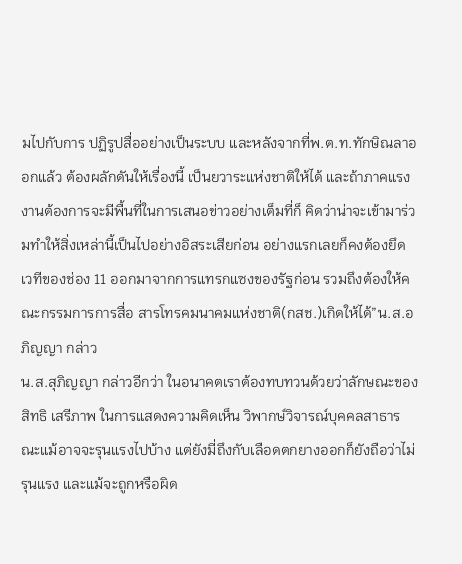มไปกับการ ปฏิรูปสื่ออย่างเป็นระบบ และหลังจากที่พ.ต.ท.ทักษิณลาออกแล้ว ต้องผลักดันให้เรื่องนี้ เป็นยวาระแห่งชาติให้ได้ และถ้าภาคแรงงานต้องการจะมีพื้นที่ในการเสนอข่าวอย่างเต็มที่ก็ คิดว่าน่าจะเข้ามาร่วมทำให้สิ่งเหล่านี้เป็นไปอย่างอิสระเสียก่อน อย่างแรกเลยก็คงต้องยึด เวทีของช่อง 11 ออกมาจากการแทรกแซงของรัฐก่อน รวมถึงต้องให้คณะกรรมการการสื่อ สารโทรคมนาคมแห่งชาติ(กสช.)เกิดให้ได้”น.ส.อภิญญา กล่าว
น.ส.สุภิญญา กล่าวอีกว่า ในอนาคตเราต้องทบทวนด้วยว่าลักษณะของสิทธิ เสรีภาพ ในการแสดงความคิดเห็น วิพากษ์วิจารณ์บุคคลสาธารณะแม้อาจจะรุนแรงไปบ้าง แต่ยังมี่ถึงกับเลือดตกยางออกก็ยังถือว่าไม่รุนแรง และแม้จะถูกหรือผิด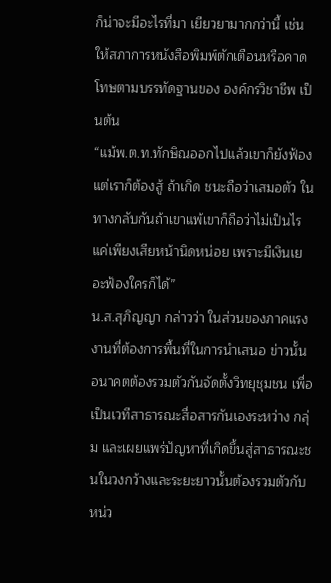ก็น่าจะมีอะไรที่มา เยียวยามากกว่านี้ เช่น ให้สภาการหนังสือพิมพ์ตักเตือนหรือคาดโทษตามบรรทัดฐานของ องค์กรวิชาชีพ เป็นต้น
“แม้พ.ต.ท.ทักษิณออกไปแล้วเขาก็ยังฟ้องแต่เราก็ต้องสู้ ถ้าเกิด ชนะถือว่าเสมอตัว ในทางกลับกันถ้าเขาแพ้เขาก็ถือว่าไม่เป็นไรแค่เพียงเสียหน้านิดหน่อย เพราะมีเงินเยอะฟ้องใครก็ได้”
น.ส.สุภิญญา กล่าวว่า ในส่วนของภาคแรงงานที่ต้องการพื้นที่ในการนำเสนอ ข่าวนั้น อนาคตต้องรวมตัวกันจัดตั้งวิทยุชุมชน เพื่อเป็นเวทีสาธารณะสื่อสารกันเองระหว่าง กลุ่ม และเผยแพร่ปัญหาที่เกิดขึ้นสู่สาธารณะชนในวงกว้างและระยะยาวนั้นต้องรวมตัวกับ หน่ว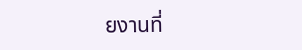ยงานที่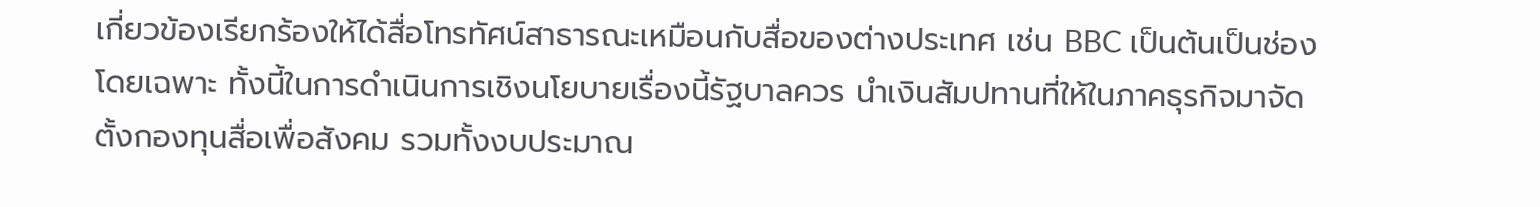เกี่ยวข้องเรียกร้องให้ได้สื่อโทรทัศน์สาธารณะเหมือนกับสื่อของต่างประเทศ เช่น BBC เป็นต้นเป็นช่องโดยเฉพาะ ทั้งนี้ในการดำเนินการเชิงนโยบายเรื่องนี้รัฐบาลควร นำเงินสัมปทานที่ให้ในภาคธุรกิจมาจัดตั้งกองทุนสื่อเพื่อสังคม รวมทั้งงบประมาณ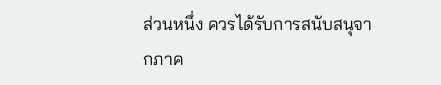ส่วนหนึ่ง ควรได้รับการสนับสนุจากภาค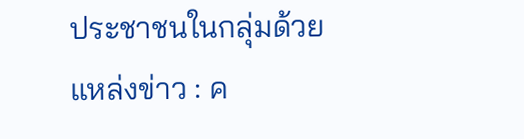ประชาชนในกลุ่มด้วย
แหล่งข่าว : ค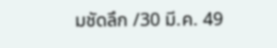มชัดลึก /30 มี.ค. 49